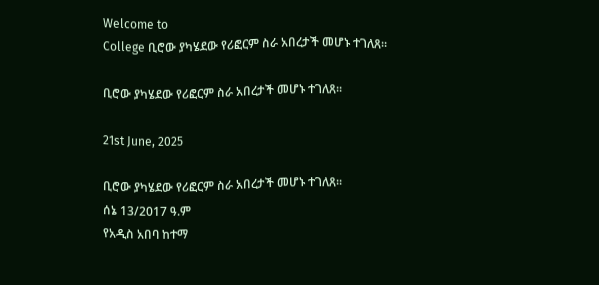Welcome to
College ቢሮው ያካሄደው የሪፎርም ስራ አበረታች መሆኑ ተገለጸ፡፡

ቢሮው ያካሄደው የሪፎርም ስራ አበረታች መሆኑ ተገለጸ፡፡

21st June, 2025

ቢሮው ያካሄደው የሪፎርም ስራ አበረታች መሆኑ ተገለጸ፡፡
ሰኔ 13/2017 ዓ.ም
የአዲስ አበባ ከተማ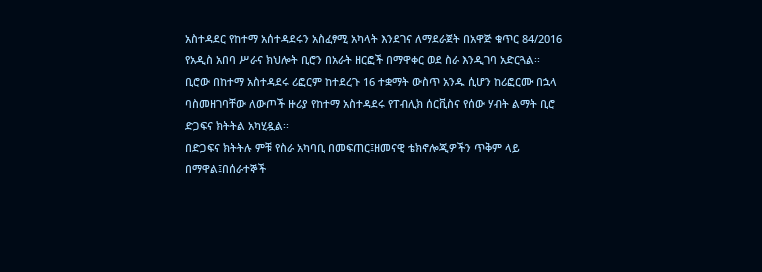አስተዳደር የከተማ አሰተዳደሩን አስፈፃሚ አካላት እንደገና ለማደራጀት በአዋጅ ቁጥር 84/2016 የአዲስ አበባ ሥራና ክህሎት ቢሮን በአራት ዘርፎች በማዋቀር ወደ ስራ እንዲገባ አድርጓል፡፡
ቢሮው በከተማ አስተዳደሩ ሪፎርም ከተደረጉ 16 ተቋማት ውስጥ አንዱ ሲሆን ከሪፎርሙ በኋላ ባስመዘገባቸው ለውጦች ዙሪያ የከተማ አስተዳደሩ የፐብሊክ ሰርቪስና የሰው ሃብት ልማት ቢሮ ድጋፍና ክትትል አካሂዷል፡፡
በድጋፍና ክትትሉ ምቹ የስራ አካባቢ በመፍጠር፤ዘመናዊ ቴክኖሎጂዎችን ጥቅም ላይ በማዋል፤በሰራተኞች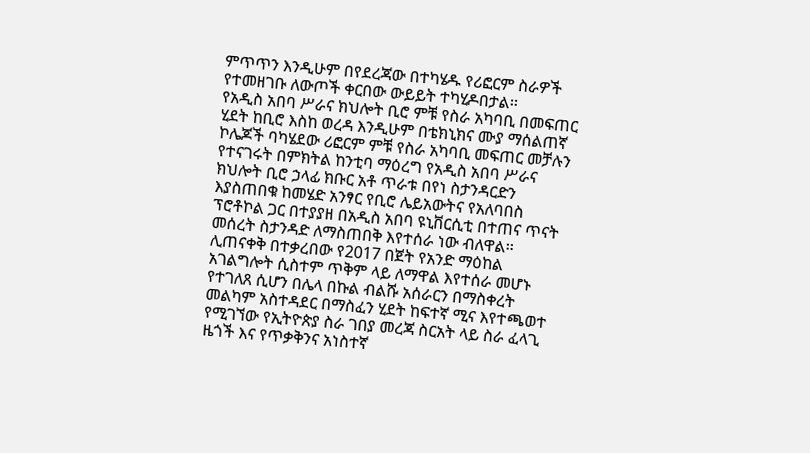ምጥጥን እንዲሁም በየደረጃው በተካሄዱ የሪፎርም ስራዎች የተመዘገቡ ለውጦች ቀርበው ውይይት ተካሂዶበታል፡፡
የአዲስ አበባ ሥራና ክህሎት ቢሮ ምቹ የስራ አካባቢ በመፍጠር ሂደት ከቢሮ እስከ ወረዳ እንዲሁም በቴክኒክና ሙያ ማሰልጠኛ ኮሌጆች ባካሄደው ሪፎርም ምቹ የስራ አካባቢ መፍጠር መቻሉን የተናገሩት በምክትል ከንቲባ ማዕረግ የአዲስ አበባ ሥራና ክህሎት ቢሮ ኃላፊ ክቡር አቶ ጥራቱ በየነ ስታንዳርድን እያስጠበቁ ከመሄድ አንፃር የቢሮ ሌይአውትና የአለባበስ ፕሮቶኮል ጋር በተያያዘ በአዲስ አበባ ዩኒቨርሲቲ በተጠና ጥናት መሰረት ስታንዳድ ለማስጠበቅ እየተሰራ ነው ብለዋል፡፡
ሊጠናቀቅ በተቃረበው የ2017 በጀት የአንድ ማዕከል አገልግሎት ሲስተም ጥቅም ላይ ለማዋል እየተሰራ መሆኑ የተገለጸ ሲሆን በሌላ በኩል ብልሹ አሰራርን በማስቀረት መልካም አስተዳደር በማስፈን ሂደት ከፍተኛ ሚና እየተጫወተ የሚገኘው የኢትዮጵያ ስራ ገበያ መረጃ ስርአት ላይ ስራ ፈላጊ ዜጎች እና የጥቃቅንና አነስተኛ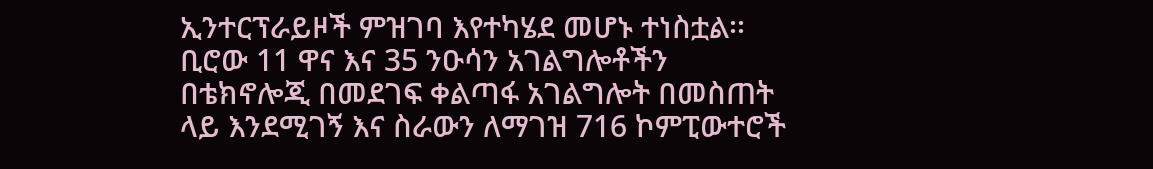ኢንተርፕራይዞች ምዝገባ እየተካሄደ መሆኑ ተነስቷል፡፡
ቢሮው 11 ዋና እና 35 ንዑሳን አገልግሎቶችን በቴክኖሎጂ በመደገፍ ቀልጣፋ አገልግሎት በመስጠት ላይ እንደሚገኝ እና ስራውን ለማገዝ 716 ኮምፒውተሮች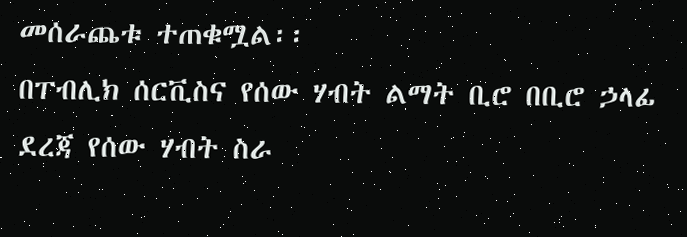መሰራጨቱ ተጠቁሟል፡፡
በፐብሊክ ሰርቪስና የሰው ሃብት ልማት ቢሮ በቢሮ ኃላፊ ደረጃ የሰው ሃብት ስራ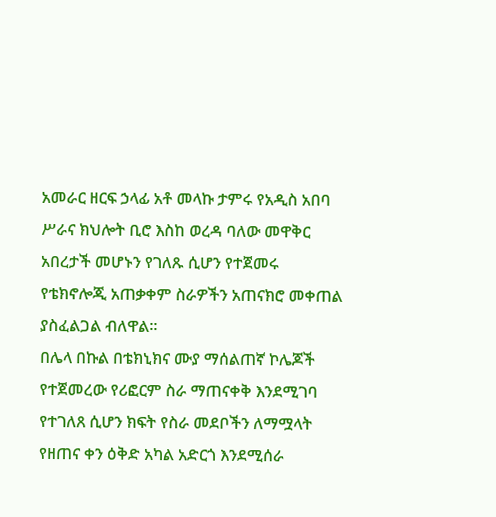አመራር ዘርፍ ኃላፊ አቶ መላኩ ታምሩ የአዲስ አበባ ሥራና ክህሎት ቢሮ እስከ ወረዳ ባለው መዋቅር አበረታች መሆኑን የገለጹ ሲሆን የተጀመሩ የቴክኖሎጂ አጠቃቀም ስራዎችን አጠናክሮ መቀጠል ያስፈልጋል ብለዋል፡፡
በሌላ በኩል በቴክኒክና ሙያ ማሰልጠኛ ኮሌጆች የተጀመረው የሪፎርም ስራ ማጠናቀቅ እንደሚገባ የተገለጸ ሲሆን ክፍት የስራ መደቦችን ለማሟላት የዘጠና ቀን ዕቅድ አካል አድርጎ እንደሚሰራ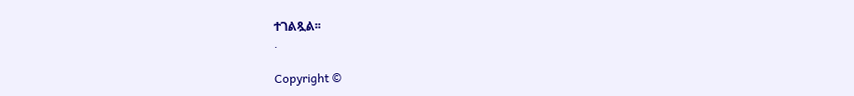ተገልጿል፡፡
.

Copyright ©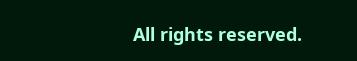All rights reserved.